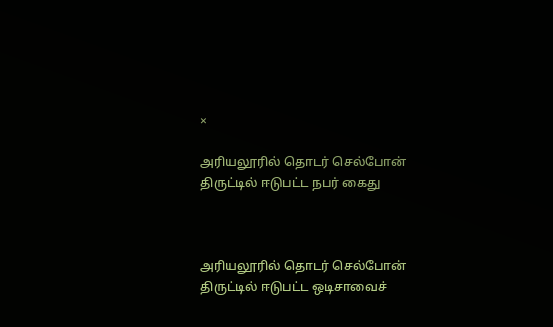×

அரியலூரில் தொடர் செல்போன் திருட்டில் ஈடுபட்ட நபர் கைது



அரியலூரில் தொடர் செல்போன் திருட்டில் ஈடுபட்ட ஒடிசாவைச்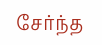சேர்ந்த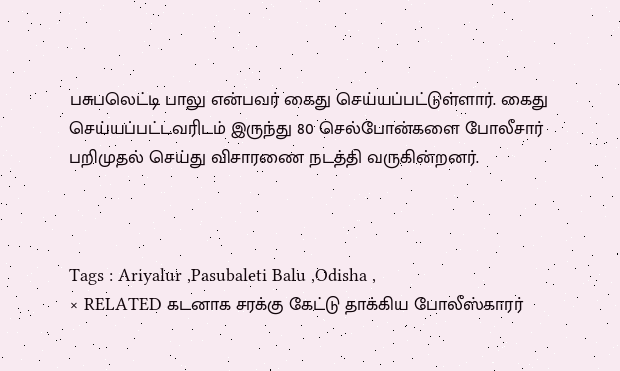பசுபலெட்டி பாலு என்பவர் கைது செய்யப்பட்டுள்ளார். கைது செய்யப்பட்டவரிடம் இருந்து 80 செல்போன்களை போலீசார் பறிமுதல் செய்து விசாரணை நடத்தி வருகின்றனர்.



Tags : Ariyalur ,Pasubaleti Balu ,Odisha ,
× RELATED கடனாக சரக்கு கேட்டு தாக்கிய போலீஸ்காரர்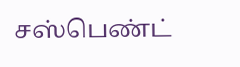சஸ்பெண்ட்